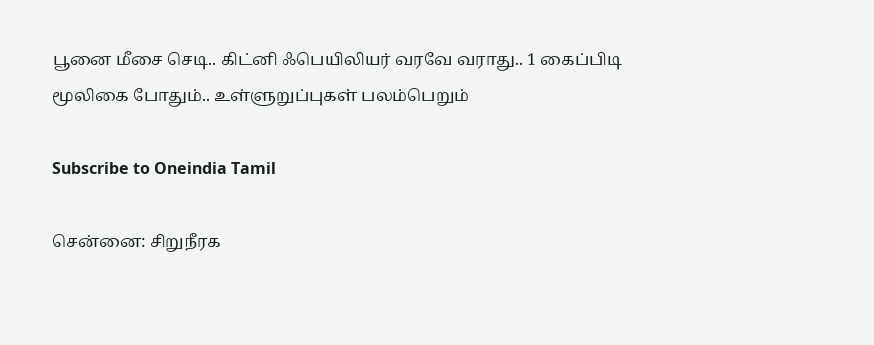பூனை மீசை செடி.. கிட்னி ஃபெயிலியர் வரவே வராது.. 1 கைப்பிடி மூலிகை போதும்.. உள்ளுறுப்புகள் பலம்பெறும்

Subscribe to Oneindia Tamil

சென்னை: சிறுநீரக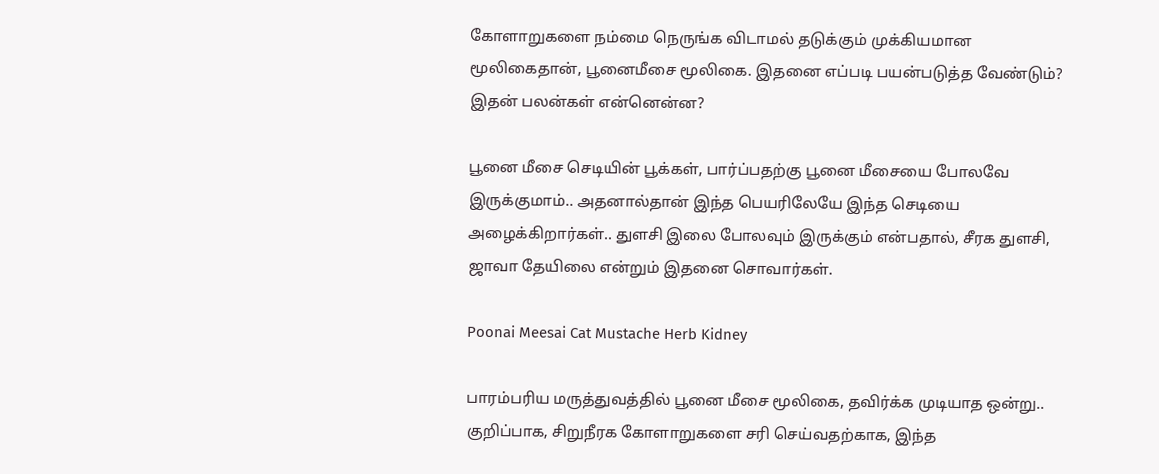கோளாறுகளை நம்மை நெருங்க விடாமல் தடுக்கும் முக்கியமான மூலிகைதான், பூனைமீசை மூலிகை. இதனை எப்படி பயன்படுத்த வேண்டும்? இதன் பலன்கள் என்னென்ன?

பூனை மீசை செடியின் பூக்கள், பார்ப்பதற்கு பூனை மீசையை போலவே இருக்குமாம்.. அதனால்தான் இந்த பெயரிலேயே இந்த செடியை அழைக்கிறார்கள்.. துளசி இலை போலவும் இருக்கும் என்பதால், சீரக துளசி, ஜாவா தேயிலை என்றும் இதனை சொவார்கள்.

Poonai Meesai Cat Mustache Herb Kidney

பாரம்பரிய மருத்துவத்தில் பூனை மீசை மூலிகை, தவிர்க்க முடியாத ஒன்று.. குறிப்பாக, சிறுநீரக கோளாறுகளை சரி செய்வதற்காக, இந்த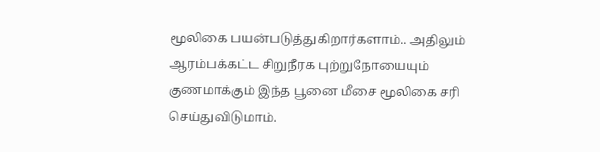மூலிகை பயன்படுத்துகிறார்களாம்.. அதிலும் ஆரம்பக்கட்ட சிறுநீரக புற்றுநோயையும் குணமாக்கும் இந்த பூனை மீசை மூலிகை சரி செய்துவிடுமாம்.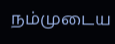நம்முடைய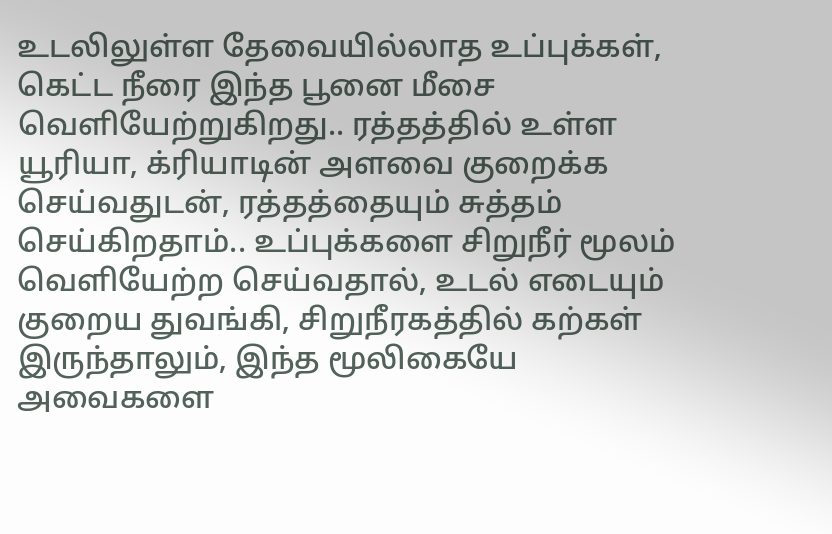உடலிலுள்ள தேவையில்லாத உப்புக்கள், கெட்ட நீரை இந்த பூனை மீசை வெளியேற்றுகிறது.. ரத்தத்தில் உள்ள யூரியா, க்ரியாடின் அளவை குறைக்க செய்வதுடன், ரத்தத்தையும் சுத்தம் செய்கிறதாம்.. உப்புக்களை சிறுநீர் மூலம் வெளியேற்ற செய்வதால், உடல் எடையும் குறைய துவங்கி, சிறுநீரகத்தில் கற்கள் இருந்தாலும், இந்த மூலிகையே அவைகளை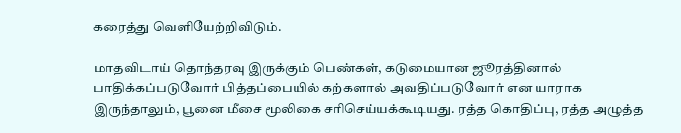கரைத்து வெளியேற்றிவிடும்.

மாதவிடாய் தொந்தரவு இருக்கும் பெண்கள், கடுமையான ஜூரத்தினால் பாதிக்கப்படுவோர் பித்தப்பையில் கற்களால் அவதிப்படுவோர் என யாராக இருந்தாலும், பூனை மீசை மூலிகை சரிசெய்யக்கூடியது. ரத்த கொதிப்பு, ரத்த அழுத்த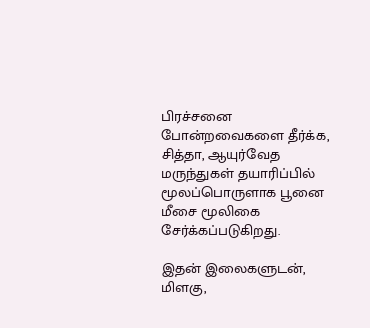பிரச்சனை போன்றவைகளை தீர்க்க, சித்தா, ஆயுர்வேத மருந்துகள் தயாரிப்பில் மூலப்பொருளாக பூனை மீசை மூலிகை சேர்க்கப்படுகிறது.

இதன் இலைகளுடன், மிளகு,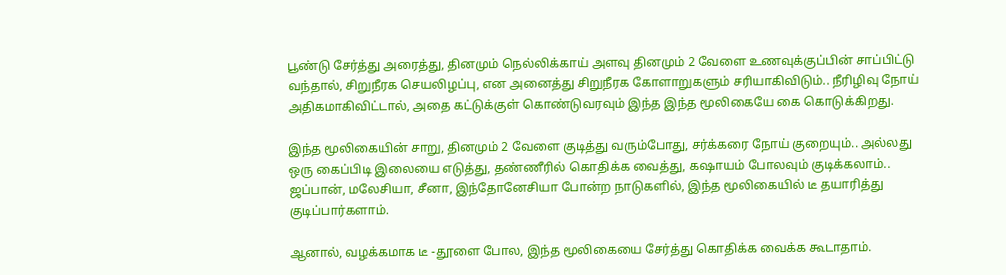பூண்டு சேர்த்து அரைத்து, தினமும் நெல்லிக்காய் அளவு தினமும் 2 வேளை உணவுக்குப்பின் சாப்பிட்டு வந்தால், சிறுநீரக செயலிழப்பு, என அனைத்து சிறுநீரக கோளாறுகளும் சரியாகிவிடும்.. நீரிழிவு நோய் அதிகமாகிவிட்டால், அதை கட்டுக்குள் கொண்டுவரவும் இந்த இந்த மூலிகையே கை கொடுக்கிறது.

இந்த மூலிகையின் சாறு, தினமும் 2 வேளை குடித்து வரும்போது, சர்க்கரை நோய் குறையும்.. அல்லது ஒரு கைப்பிடி இலையை எடுத்து, தண்ணீரில் கொதிக்க வைத்து, கஷாயம் போலவும் குடிக்கலாம்.. ஜப்பான், மலேசியா, சீனா, இந்தோனேசியா போன்ற நாடுகளில், இந்த மூலிகையில் டீ தயாரித்து குடிப்பார்களாம்.

ஆனால், வழக்கமாக டீ -தூளை போல, இந்த மூலிகையை சேர்த்து கொதிக்க வைக்க கூடாதாம்.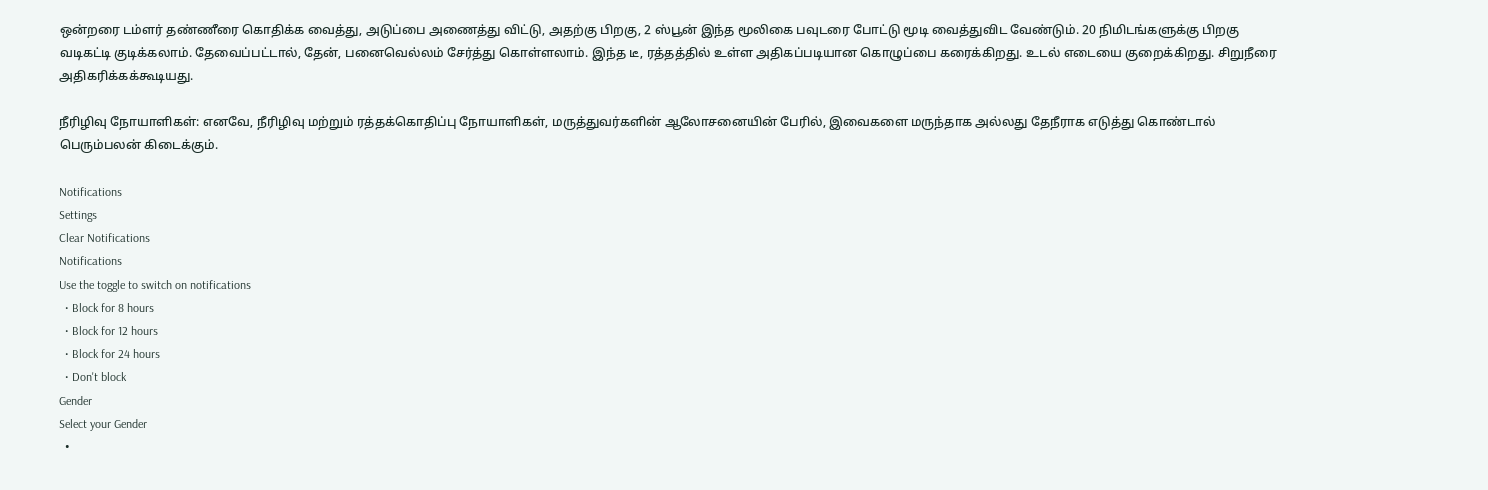ஒன்றரை டம்ளர் தண்ணீரை கொதிக்க வைத்து, அடுப்பை அணைத்து விட்டு, அதற்கு பிறகு, 2 ஸ்பூன் இந்த மூலிகை பவுடரை போட்டு மூடி வைத்துவிட வேண்டும். 20 நிமிடங்களுக்கு பிறகு வடிகட்டி குடிக்கலாம். தேவைப்பட்டால், தேன், பனைவெல்லம் சேர்த்து கொள்ளலாம். இந்த டீ, ரத்தத்தில் உள்ள அதிகப்படியான கொழுப்பை கரைக்கிறது. உடல் எடையை குறைக்கிறது. சிறுநீரை அதிகரிக்கக்கூடியது.

நீரிழிவு நோயாளிகள்: எனவே, நீரிழிவு மற்றும் ரத்தக்கொதிப்பு நோயாளிகள், மருத்துவர்களின் ஆலோசனையின் பேரில், இவைகளை மருந்தாக அல்லது தேநீராக எடுத்து கொண்டால் பெரும்பலன் கிடைக்கும்.

Notifications
Settings
Clear Notifications
Notifications
Use the toggle to switch on notifications
  • Block for 8 hours
  • Block for 12 hours
  • Block for 24 hours
  • Don't block
Gender
Select your Gender
  •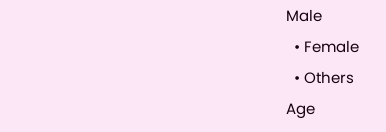Male
  • Female
  • Others
Age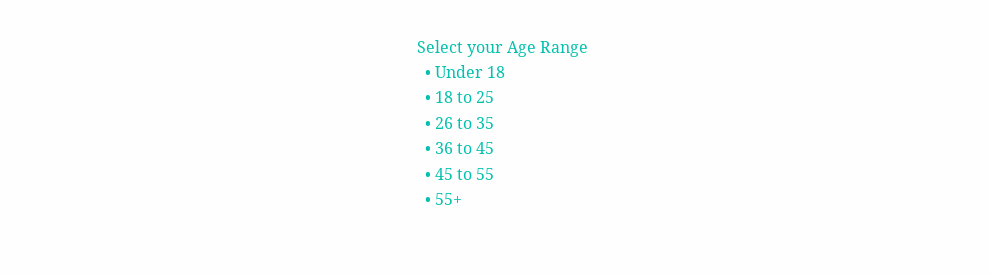Select your Age Range
  • Under 18
  • 18 to 25
  • 26 to 35
  • 36 to 45
  • 45 to 55
  • 55+